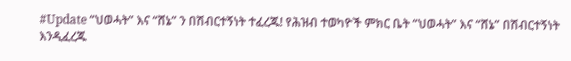#Update “ህወሓት” እና “ሸኔ” ን በሽብርተኝነት ተፈረጁ! የሕዝብ ተወካዮች ምክር ቤት “ህወሓት” እና “ሸኔ” በሽብርተኝነት እንዲፈረጁ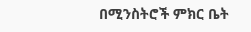በሚንስትሮች ምክር ቤት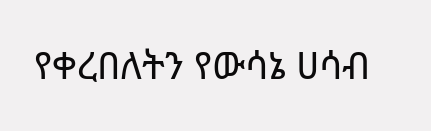የቀረበለትን የውሳኔ ሀሳብ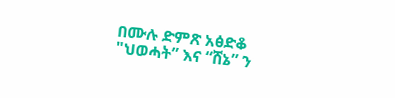በሙሉ ድምጽ አፅድቆ "ህወሓት” እና “ሸኔ” ን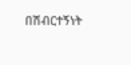በሽብርተኝነት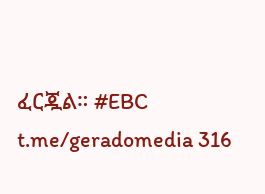ፈርጇል። #EBC t.me/geradomedia 316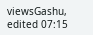viewsGashu, edited 07:15